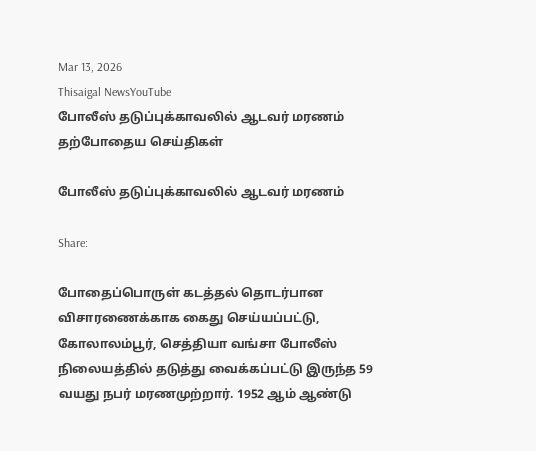Mar 13, 2026
Thisaigal NewsYouTube
போலீஸ் தடுப்புக்காவலில் ஆடவர் மரணம்
தற்போதைய செய்திகள்

போலீஸ் தடுப்புக்காவலில் ஆடவர் மரணம்

Share:

போதைப்பொருள் கடத்தல் தொடர்பான விசாரணைக்காக கைது செய்யப்பட்டு, கோலாலம்பூர், செத்தியா வங்சா போலீஸ் நிலையத்தில் தடுத்து வைக்கப்பட்டு இருந்த 59 வயது நபர் மரணமுற்றார். 1952 ஆம் ஆண்டு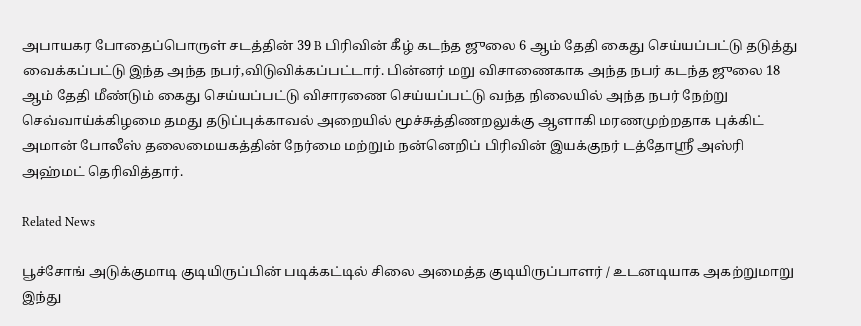அபாயகர போதைப்பொருள் சடத்தின் 39 B பிரிவின் கீழ் கடந்த ஜுலை 6 ஆம் தேதி கைது செய்யப்பட்டு தடுத்து வைக்கப்பட்டு இந்த அந்த நபர்,விடுவிக்கப்பட்டார். பின்னர் மறு விசாணைகாக அந்த நபர் கடந்த ஜுலை 18 ஆம் தேதி மீண்டும் கைது செய்யப்பட்டு விசாரணை செய்யப்பட்டு வந்த நிலையில் அந்த நபர் நேற்று செவ்வாய்க்கிழமை தமது தடுப்புக்காவல் அறையில் மூச்சுத்திணறலுக்கு ஆளாகி மரணமுற்றதாக புக்கிட் அமான் போலீஸ் தலைமையகத்தின் நேர்மை மற்றும் நன்னெறிப் பிரிவின் இயக்குநர் டத்தோஸ்ரீ அஸ்ரி அஹ்மட் தெரிவித்தார்.

Related News

பூச்சோங் அடுக்குமாடி குடியிருப்பின் படிக்கட்டில் சிலை அமைத்த குடியிருப்பாளர் / உடனடியாக அகற்றுமாறு இந்து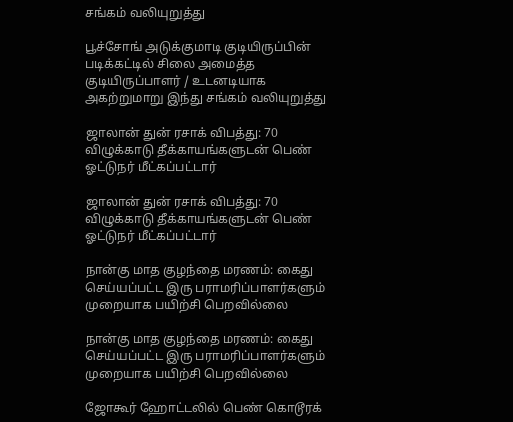சங்கம் வலியுறுத்து

பூச்சோங் அடுக்குமாடி குடியிருப்பின் படிக்கட்டில் சிலை அமைத்த குடியிருப்பாளர் / உடனடியாக அகற்றுமாறு இந்து சங்கம் வலியுறுத்து

ஜாலான் துன் ரசாக் விபத்து: 70 விழுக்காடு தீக்காயங்களுடன் பெண் ஓட்டுநர் மீட்கப்பட்டார்

ஜாலான் துன் ரசாக் விபத்து: 70 விழுக்காடு தீக்காயங்களுடன் பெண் ஓட்டுநர் மீட்கப்பட்டார்

நான்கு மாத குழந்தை மரணம்: கைது செய்யப்பட்ட இரு பராமரிப்பாளர்களும் முறையாக பயிற்சி பெறவில்லை

நான்கு மாத குழந்தை மரணம்: கைது செய்யப்பட்ட இரு பராமரிப்பாளர்களும் முறையாக பயிற்சி பெறவில்லை

ஜோகூர் ஹோட்டலில் பெண் கொடூரக்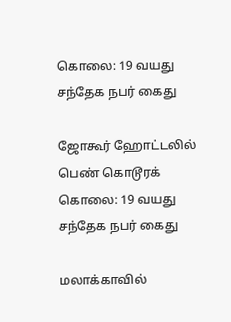கொலை: 19 வயது சந்தேக நபர் கைது

ஜோகூர் ஹோட்டலில் பெண் கொடூரக் கொலை: 19 வயது சந்தேக நபர் கைது

மலாக்காவில்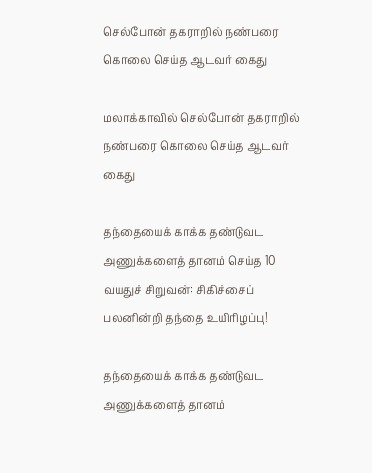செல்போன் தகராறில் நண்பரை கொலை செய்த ஆடவர் கைது

மலாக்காவில் செல்போன் தகராறில் நண்பரை கொலை செய்த ஆடவர் கைது

தந்தையைக் காக்க தண்டுவட அணுக்களைத் தானம் செய்த 10 வயதுச் சிறுவன்: சிகிச்சைப் பலனின்றி தந்தை உயிரிழப்பு!

தந்தையைக் காக்க தண்டுவட அணுக்களைத் தானம்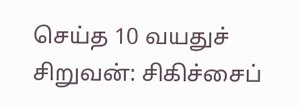செய்த 10 வயதுச் சிறுவன்: சிகிச்சைப்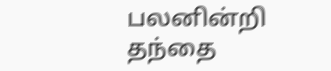பலனின்றி தந்தை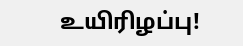உயிரிழப்பு!